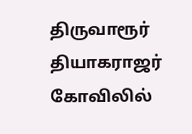திருவாரூர் தியாகராஜர் கோவிலில்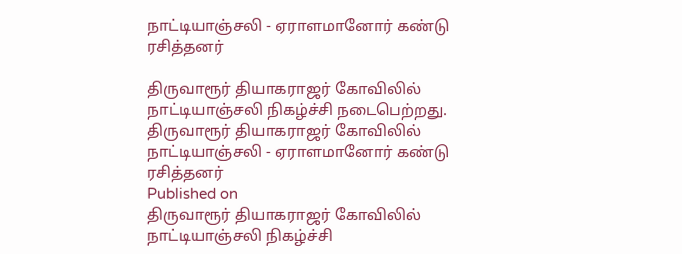நாட்டியாஞ்சலி - ஏராளமானோர் கண்டு ரசித்தனர்

திருவாரூர் தியாகராஜர் கோவிலில் நாட்டியாஞ்சலி நிகழ்ச்சி நடைபெற்றது.
திருவாரூர் தியாகராஜர் கோவிலில் நாட்டியாஞ்சலி - ஏராளமானோர் கண்டு ரசித்தனர்
Published on
திருவாரூர் தியாகராஜர் கோவிலில் நாட்டியாஞ்சலி நிகழ்ச்சி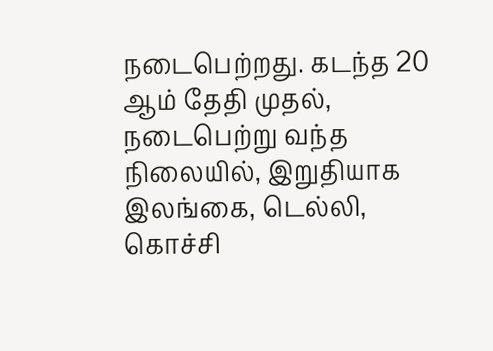நடைபெற்றது. கடந்த 20 ஆம் தேதி முதல், நடைபெற்று வந்த நிலையில், இறுதியாக இலங்கை, டெல்லி, கொச்சி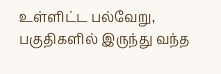உள்ளிட்ட பல்வேறு, பகுதிகளில் இருந்து வந்த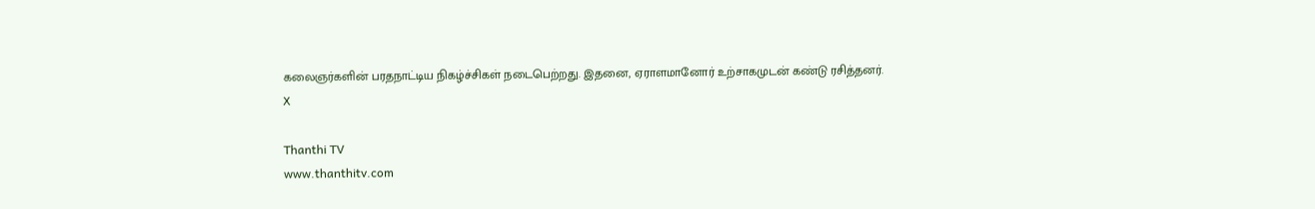கலைஞர்களின் பரதநாட்டிய நிகழ்ச்சிகள் நடைபெற்றது. இதனை, ஏராளமானோர் உற்சாகமுடன் கண்டு ரசித்தனர்.
X

Thanthi TV
www.thanthitv.com